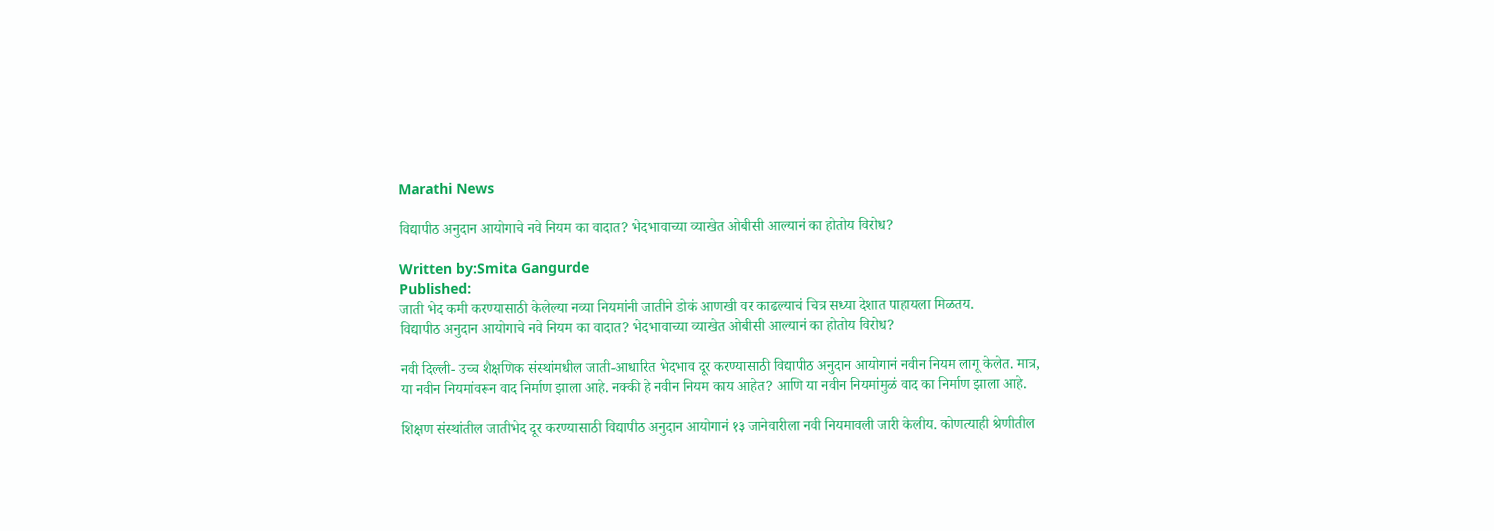Marathi News

विद्यापीठ अनुदान आयोगाचे नवे नियम का वादात? भेदभावाच्या व्याखेत ओबीसी आल्यानं का होतोय विरोध?

Written by:Smita Gangurde
Published:
जाती भेद कमी करण्यासाठी केलेल्या नव्या नियमांनी जातीने डोकं आणखी वर काढल्याचं चित्र सध्या देशात पाहायला मिळतय.
विद्यापीठ अनुदान आयोगाचे नवे नियम का वादात? भेदभावाच्या व्याखेत ओबीसी आल्यानं का होतोय विरोध?

नवी दिल्ली- उच्च शैक्षणिक संस्थांमधील जाती-आधारित भेदभाव दूर करण्यासाठी विद्यापीठ अनुदान आयोगानं नवीन नियम लागू केलेत. मात्र, या नवीन नियमांवरून वाद निर्माण झाला आहे. नक्की हे नवीन नियम काय आहेत? आणि या नवीन नियमांमुळं वाद का निर्माण झाला आहे.

शिक्षण संस्थांतील जातीभेद दूर करण्यासाठी विद्यापीठ अनुदान आयोगानं १३ जानेवारीला नवी नियमावली जारी केलीय. कोणत्याही श्रेणीतील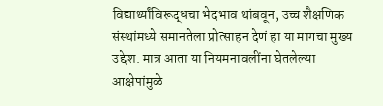विद्यार्थ्यांविरूद्धचा भेदभाव थांबवून, उच्च शैक्षणिक संस्थांमध्ये समानतेला प्रोत्साहन देणं हा या मागचा मुख्य उद्देश. मात्र आता या नियमनावलींना घेतलेल्या आक्षेपांमुळे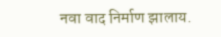नवा वाद निर्माण झालाय.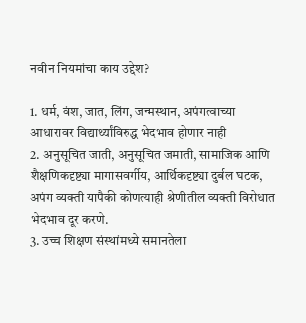नवीन नियमांचा काय उद्देश?

1. धर्म, वंश, जात, लिंग, जन्मस्थान, अपंगत्वाच्या आधारावर विद्यार्थ्यांविरुद्ध भेदभाव होणार नाही
2. अनुसूचित जाती, अनुसूचित जमाती, सामाजिक आणि शैक्षणिकदृष्ट्या मागासवर्गीय, आर्थिकदृष्ट्या दुर्बल घटक, अपंग व्यक्ती यापैकी कोणत्याही श्रेणीतील व्यक्ती विरोधात भेदभाव दूर करणे.
3. उच्च शिक्षण संस्थांमध्ये समानतेला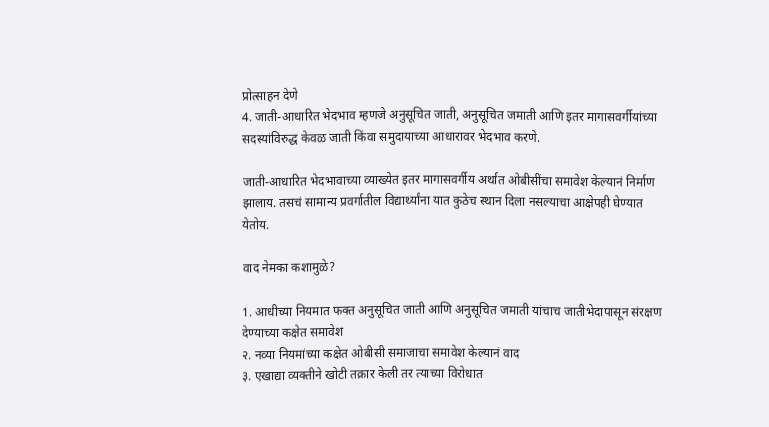प्रोत्साहन देणे
4. जाती-आधारित भेदभाव म्हणजे अनुसूचित जाती, अनुसूचित जमाती आणि इतर मागासवर्गीयांच्या सदस्यांविरुद्ध केवळ जाती किंवा समुदायाच्या आधारावर भेदभाव करणे.

जाती-आधारित भेदभावाच्या व्याख्येत इतर मागासवर्गीय अर्थात ओबीसींचा समावेश केल्यानं निर्माण झालाय. तसचं सामान्य प्रवर्गातील विद्यार्थ्यांना यात कुठेच स्थान दिला नसल्याचा आक्षेपही घेण्यात येतोय.

वाद नेमका कशामुळे?

1. आधीच्या नियमात फक्त अनुसूचित जाती आणि अनुसूचित जमाती यांचाच जातीभेदापासून संरक्षण देण्याच्या कक्षेत समावेश
२. नव्या नियमांच्या कक्षेत ओबीसी समाजाचा समावेश केल्यानं वाद
३. एखाद्या व्यक्तीने खोटी तक्रार केली तर त्याच्या विरोधात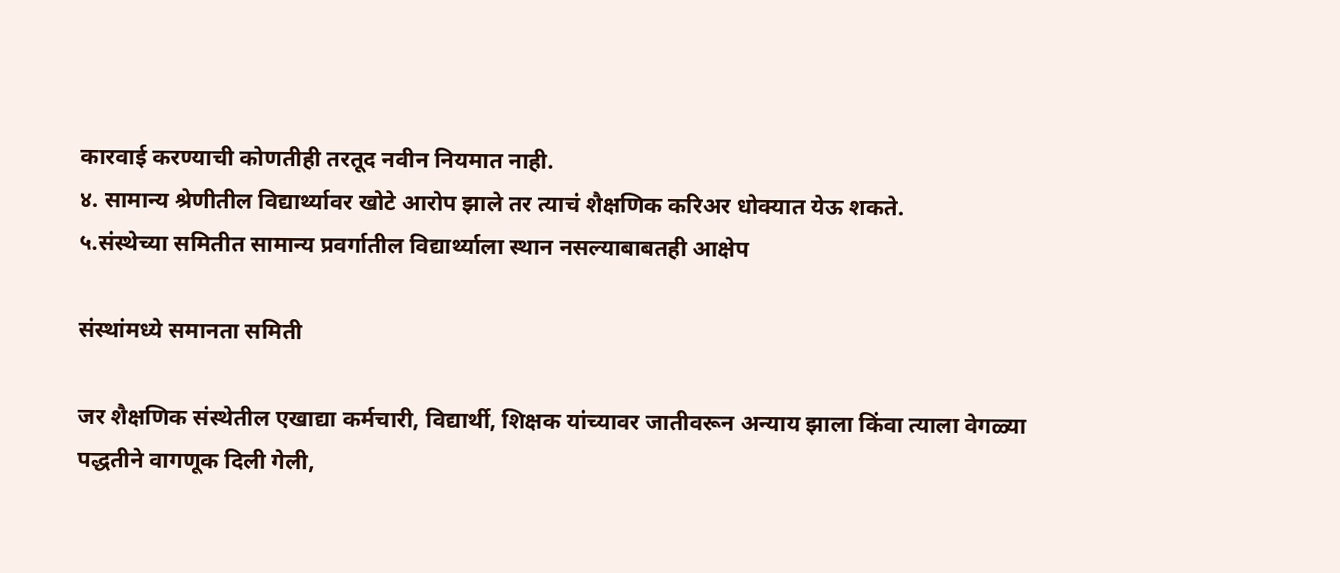कारवाई करण्याची कोणतीही तरतूद नवीन नियमात नाही.
४. सामान्य श्रेणीतील विद्यार्थ्यावर खोटे आरोप झाले तर त्याचं शैक्षणिक करिअर धोक्यात येऊ शकते.
५.संस्थेच्या समितीत सामान्य प्रवर्गातील विद्यार्थ्याला स्थान नसल्याबाबतही आक्षेप

संस्थांमध्ये समानता समिती

जर शैक्षणिक संस्थेतील एखाद्या कर्मचारी, विद्यार्थी, शिक्षक यांच्यावर जातीवरून अन्याय झाला किंवा त्याला वेगळ्या पद्धतीने वागणूक दिली गेली,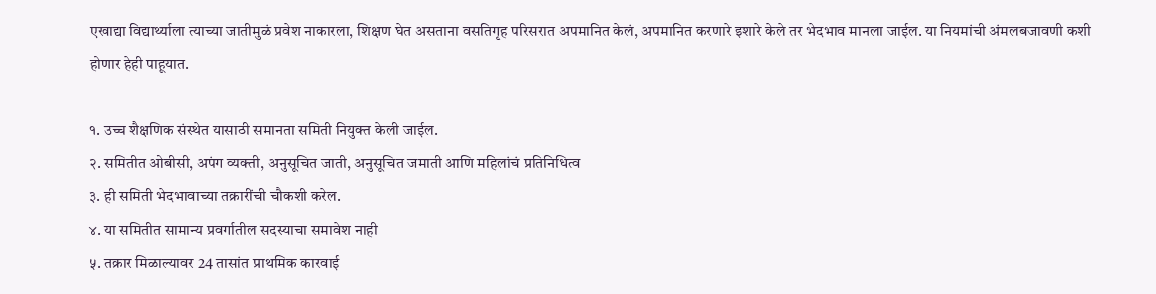एखाद्या विद्यार्थ्याला त्याच्या जातीमुळं प्रवेश नाकारला, शिक्षण घेत असताना वसतिगृह परिसरात अपमानित केलं, अपमानित करणारे इशारे केले तर भेदभाव मानला जाईल. या नियमांची अंमलबजावणी कशी होणार हेही पाहूयात.

१. उच्च शैक्षणिक संस्थेत यासाठी समानता समिती नियुक्त केली जाईल.
२. समितीत ओबीसी, अपंग व्यक्ती, अनुसूचित जाती, अनुसूचित जमाती आणि महिलांचं प्रतिनिधित्व
३. ही समिती भेदभावाच्या तक्रारींची चौकशी करेल.
४. या समितीत सामान्य प्रवर्गातील सदस्याचा समावेश नाही
५. तक्रार मिळाल्यावर 24 तासांत प्राथमिक कारवाई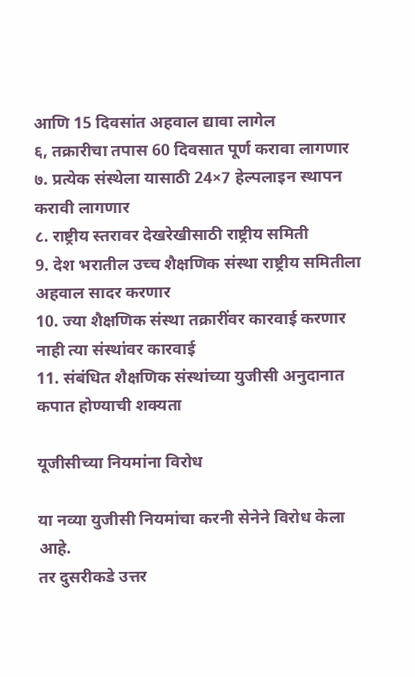आणि 15 दिवसांत अहवाल द्यावा लागेल
६, तक्रारीचा तपास 60 दिवसात पूर्ण करावा लागणार
७. प्रत्येक संस्थेला यासाठी 24×7 हेल्पलाइन स्थापन करावी लागणार
८. राष्ट्रीय स्तरावर देखरेखीसाठी राष्ट्रीय समिती
9. देश भरातील उच्च शैक्षणिक संस्था राष्ट्रीय समितीला अहवाल सादर करणार
10. ज्या शैक्षणिक संस्था तक्रारींवर कारवाई करणार नाही त्या संस्थांवर कारवाई
11. संबंधित शैक्षणिक संस्थांच्या युजीसी अनुदानात कपात होण्याची शक्यता

यूजीसीच्या नियमांना विरोध

या नव्या युजीसी नियमांचा करनी सेनेने विरोध केला आहे.
तर दुसरीकडे उत्तर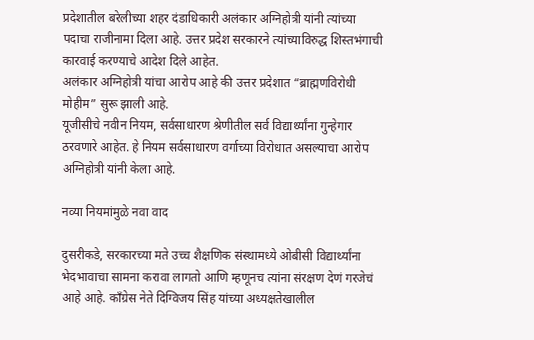प्रदेशातील बरेलीच्या शहर दंडाधिकारी अलंकार अग्निहोत्री यांनी त्यांच्या पदाचा राजीनामा दिला आहे. उत्तर प्रदेश सरकारने त्यांच्याविरुद्ध शिस्तभंगाची कारवाई करण्याचे आदेश दिले आहेत.
अलंकार अग्निहोत्री यांचा आरोप आहे की उत्तर प्रदेशात “ब्राह्मणविरोधी मोहीम” सुरू झाली आहे.
यूजीसीचे नवीन नियम, सर्वसाधारण श्रेणीतील सर्व विद्यार्थ्यांना गुन्हेगार ठरवणारे आहेत. हे नियम सर्वसाधारण वर्गाच्या विरोधात असल्याचा आरोप अग्निहोत्री यांनी केला आहे.

नव्या नियमांमुळे नवा वाद

दुसरीकडे, सरकारच्या मते उच्च शैक्षणिक संस्थामध्ये ओबीसी विद्यार्थ्यांना भेदभावाचा सामना करावा लागतो आणि म्हणूनच त्यांना संरक्षण देणं गरजेचं आहे आहे. काँग्रेस नेते दिग्विजय सिंह यांच्या अध्यक्षतेखालील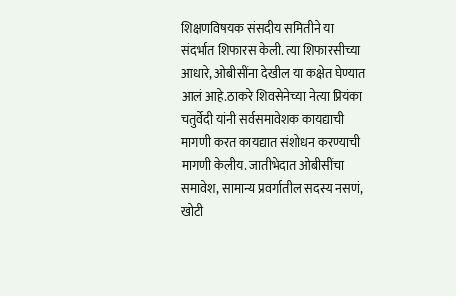शिक्षणविषयक संसदीय समितीने या संदर्भात शिफारस केली. त्या शिफारसीच्या आधारे, ओबीसींना देखील या कक्षेत घेण्यात आलं आहे.ठाकरे शिवसेनेच्या नेत्या प्रियंका चतुर्वेदी यांनी सर्वसमावेशक कायद्याची मागणी करत कायद्यात संशोधन करण्याची मागणी केलीय. जातीभेदात ओबीसींचा समावेश, सामान्य प्रवर्गातील सदस्य नसणं, खोटी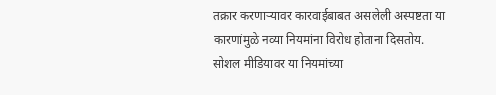तक्रार करणाऱ्यावर कारवाईबाबत असलेली अस्पष्टता या कारणांमुळे नव्या नियमांना विरोध होताना दिसतोय. सोशल मीडियावर या नियमांच्या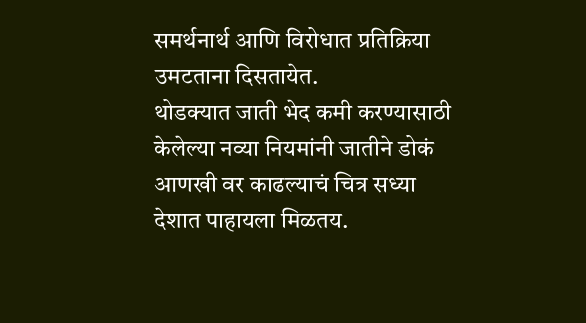समर्थनार्थ आणि विरोधात प्रतिक्रिया उमटताना दिसतायेत.
थोडक्यात जाती भेद कमी करण्यासाठी केलेल्या नव्या नियमांनी जातीने डोकं आणखी वर काढल्याचं चित्र सध्या देशात पाहायला मिळतय.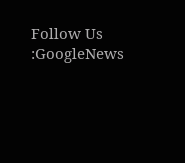Follow Us :GoogleNews